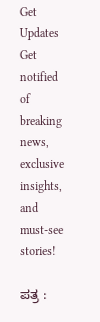Get Updates
Get notified of breaking news, exclusive insights, and must-see stories!

ಪತ್ರ :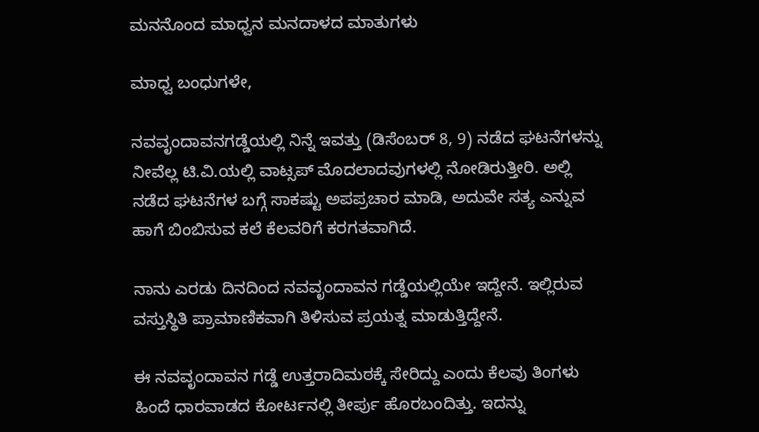ಮನನೊಂದ ಮಾಧ್ವನ ಮನದಾಳದ ಮಾತುಗಳು

ಮಾಧ್ವ ಬಂಧುಗಳೇ,

ನವವೃಂದಾವನಗಡ್ಡೆಯಲ್ಲಿ ನಿನ್ನೆ ಇವತ್ತು (ಡಿಸೆಂಬರ್ 8, 9) ನಡೆದ ಘಟನೆಗಳನ್ನು ನೀವೆಲ್ಲ ಟಿ.ವಿ.ಯಲ್ಲಿ ವಾಟ್ಸಪ್ ಮೊದಲಾದವುಗಳಲ್ಲಿ ನೋಡಿರುತ್ತೀರಿ. ಅಲ್ಲಿ ನಡೆದ ಘಟನೆಗಳ ಬಗ್ಗೆ ಸಾಕಷ್ಟು ಅಪಪ್ರಚಾರ ಮಾಡಿ, ಅದುವೇ ಸತ್ಯ ಎನ್ನುವ ಹಾಗೆ ಬಿಂಬಿಸುವ ಕಲೆ ಕೆಲವರಿಗೆ ಕರಗತವಾಗಿದೆ.

ನಾನು ಎರಡು ದಿನದಿಂದ ನವವೃಂದಾವನ ಗಡ್ಡೆಯಲ್ಲಿಯೇ ಇದ್ದೇನೆ. ಇಲ್ಲಿರುವ ವಸ್ತುಸ್ಥಿತಿ ಪ್ರಾಮಾಣಿಕವಾಗಿ ತಿಳಿಸುವ ಪ್ರಯತ್ನ ಮಾಡುತ್ತಿದ್ದೇನೆ.

ಈ ನವವೃಂದಾವನ ಗಡ್ಡೆ ಉತ್ತರಾದಿಮಠಕ್ಕೆ ಸೇರಿದ್ದು ಎಂದು ಕೆಲವು ತಿಂಗಳು ಹಿಂದೆ ಧಾರವಾಡದ ಕೋರ್ಟನಲ್ಲಿ ತೀರ್ಪು ಹೊರಬಂದಿತ್ತು. ಇದನ್ನು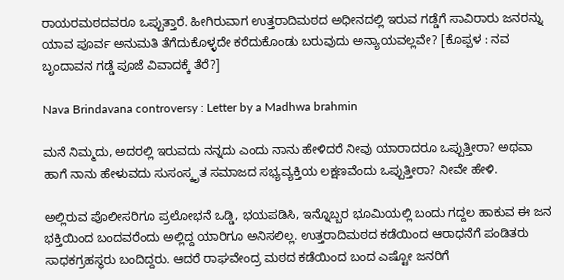ರಾಯರಮಠದವರೂ ಒಪ್ಪುತ್ತಾರೆ. ಹೀಗಿರುವಾಗ ಉತ್ತರಾದಿಮಠದ ಅಧೀನದಲ್ಲಿ ಇರುವ ಗಡ್ಡೆಗೆ ಸಾವಿರಾರು ಜನರನ್ನು ಯಾವ ಪೂರ್ವ ಅನುಮತಿ ತೆಗೆದುಕೊಳ್ಳದೇ ಕರೆದುಕೊಂಡು ಬರುವುದು ಅನ್ಯಾಯವಲ್ಲವೇ? [ಕೊಪ್ಪಳ : ನವ ಬೃಂದಾವನ ಗಡ್ಡೆ ಪೂಜೆ ವಿವಾದಕ್ಕೆ ತೆರೆ?]

Nava Brindavana controversy : Letter by a Madhwa brahmin

ಮನೆ ನಿಮ್ಮದು, ಅದರಲ್ಲಿ ಇರುವದು ನನ್ನದು ಎಂದು ನಾನು ಹೇಳಿದರೆ ನೀವು ಯಾರಾದರೂ ಒಪ್ಪುತ್ತೀರಾ? ಅಥವಾ ಹಾಗೆ ನಾನು ಹೇಳುವದು ಸುಸಂಸ್ಕೃತ ಸಮಾಜದ ಸಭ್ಯವ್ಯಕ್ತಿಯ ಲಕ್ಷಣವೆಂದು ಒಪ್ಪುತ್ತೀರಾ? ನೀವೇ ಹೇಳಿ.

ಅಲ್ಲಿರುವ ಪೊಲೀಸರಿಗೂ ಪ್ರಲೋಭನೆ ಒಡ್ಡಿ, ಭಯಪಡಿಸಿ, ಇನ್ನೊಬ್ಬರ ಭೂಮಿಯಲ್ಲಿ ಬಂದು ಗದ್ದಲ ಹಾಕುವ ಈ ಜನ ಭಕ್ತಿಯಿಂದ ಬಂದವರೆಂದು ಅಲ್ಲಿದ್ದ ಯಾರಿಗೂ ಅನಿಸಲಿಲ್ಲ. ಉತ್ತರಾದಿಮಠದ ಕಡೆಯಿಂದ ಆರಾಧನೆಗೆ ಪಂಡಿತರು ಸಾಧಕಗ್ರಹಸ್ಥರು ಬಂದಿದ್ದರು. ಆದರೆ ರಾಘವೇಂದ್ರ ಮಠದ ಕಡೆಯಿಂದ ಬಂದ ಎಷ್ಟೋ ಜನರಿಗೆ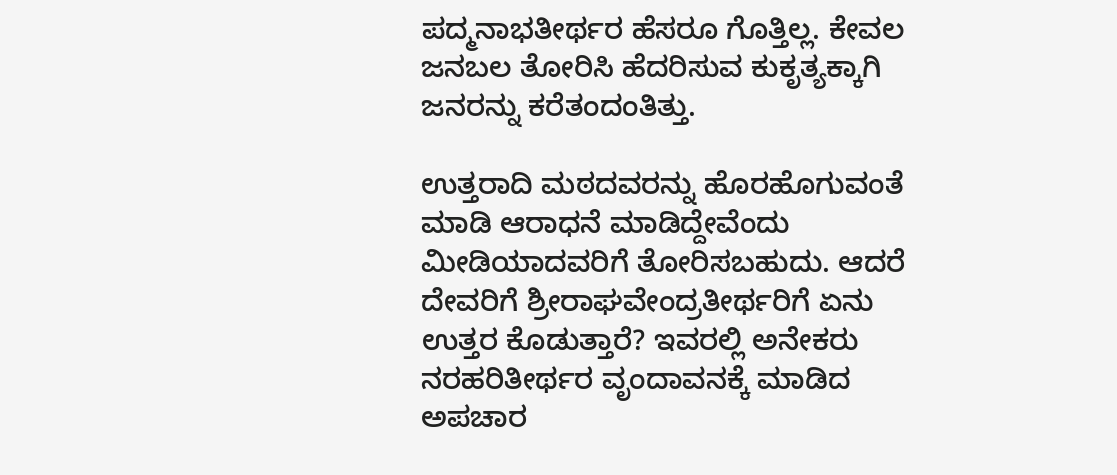ಪದ್ಮನಾಭತೀರ್ಥರ ಹೆಸರೂ ಗೊತ್ತಿಲ್ಲ. ಕೇವಲ ಜನಬಲ ತೋರಿಸಿ ಹೆದರಿಸುವ ಕುಕೃತ್ಯಕ್ಕಾಗಿ ಜನರನ್ನು ಕರೆತಂದಂತಿತ್ತು.

ಉತ್ತರಾದಿ ಮಠದವರನ್ನು ಹೊರಹೊಗುವಂತೆ ಮಾಡಿ ಆರಾಧನೆ ಮಾಡಿದ್ದೇವೆಂದು ಮೀಡಿಯಾದವರಿಗೆ ತೋರಿಸಬಹುದು. ಆದರೆ ದೇವರಿಗೆ ಶ್ರೀರಾಘವೇಂದ್ರತೀರ್ಥರಿಗೆ ಏನು ಉತ್ತರ ಕೊಡುತ್ತಾರೆ? ಇವರಲ್ಲಿ ಅನೇಕರು ನರಹರಿತೀರ್ಥರ ವೃಂದಾವನಕ್ಕೆ ಮಾಡಿದ ಅಪಚಾರ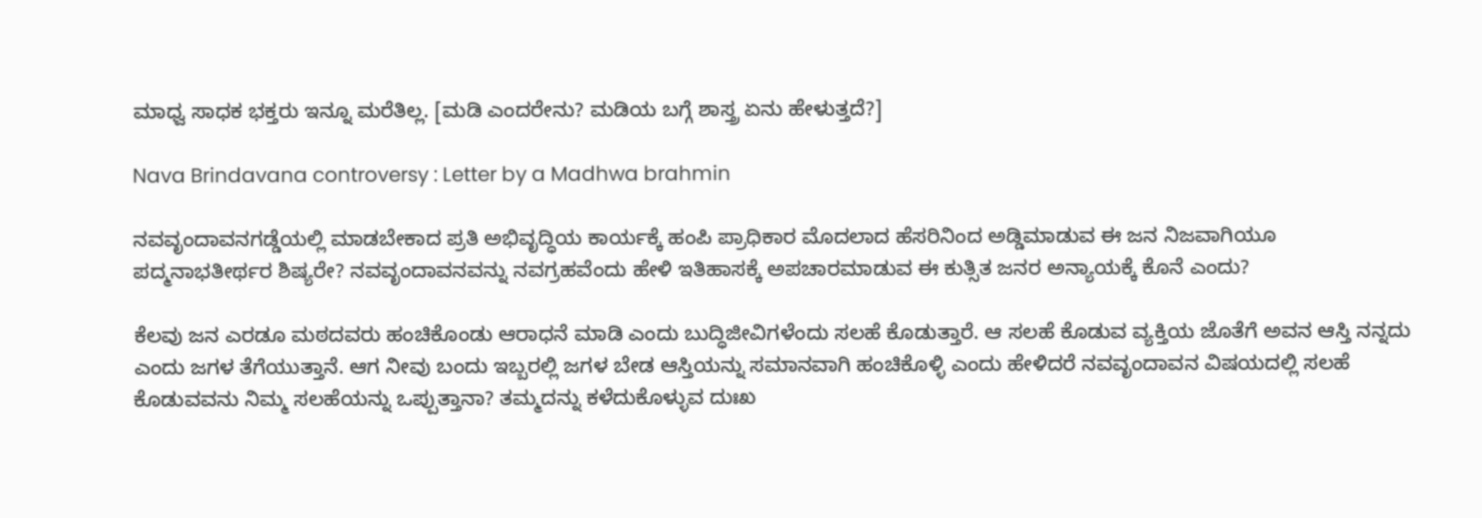ಮಾಧ್ವ ಸಾಧಕ ಭಕ್ತರು ಇನ್ನೂ ಮರೆತಿಲ್ಲ. [ಮಡಿ ಎಂದರೇನು? ಮಡಿಯ ಬಗ್ಗೆ ಶಾಸ್ತ್ರ ಏನು ಹೇಳುತ್ತದೆ?]

Nava Brindavana controversy : Letter by a Madhwa brahmin

ನವವೃಂದಾವನಗಡ್ಡೆಯಲ್ಲಿ ಮಾಡಬೇಕಾದ ಪ್ರತಿ ಅಭಿವೃದ್ಧಿಯ ಕಾರ್ಯಕ್ಕೆ ಹಂಪಿ ಪ್ರಾಧಿಕಾರ ಮೊದಲಾದ ಹೆಸರಿನಿಂದ ಅಡ್ಡಿಮಾಡುವ ಈ ಜನ ನಿಜವಾಗಿಯೂ ಪದ್ಮನಾಭತೀರ್ಥರ ಶಿಷ್ಯರೇ? ನವವೃಂದಾವನವನ್ನು ನವಗ್ರಹವೆಂದು ಹೇಳಿ ಇತಿಹಾಸಕ್ಕೆ ಅಪಚಾರಮಾಡುವ ಈ ಕುತ್ಸಿತ ಜನರ ಅನ್ಯಾಯಕ್ಕೆ ಕೊನೆ ಎಂದು?

ಕೆಲವು ಜನ ಎರಡೂ ಮಠದವರು ಹಂಚಿಕೊಂಡು ಆರಾಧನೆ ಮಾಡಿ ಎಂದು ಬುದ್ಧಿಜೀವಿಗಳೆಂದು ಸಲಹೆ ಕೊಡುತ್ತಾರೆ. ಆ ಸಲಹೆ ಕೊಡುವ ವ್ಯಕ್ತಿಯ ಜೊತೆಗೆ ಅವನ ಆಸ್ತಿ ನನ್ನದು ಎಂದು ಜಗಳ ತೆಗೆಯುತ್ತಾನೆ. ಆಗ ನೀವು ಬಂದು ಇಬ್ಬರಲ್ಲಿ ಜಗಳ ಬೇಡ ಆಸ್ತಿಯನ್ನು ಸಮಾನವಾಗಿ ಹಂಚಿಕೊಳ್ಳಿ ಎಂದು ಹೇಳಿದರೆ ನವವೃಂದಾವನ ವಿಷಯದಲ್ಲಿ ಸಲಹೆ ಕೊಡುವವನು ನಿಮ್ಮ ಸಲಹೆಯನ್ನು ಒಪ್ಪುತ್ತಾನಾ? ತಮ್ಮದನ್ನು ಕಳೆದುಕೊಳ್ಳುವ ದುಃಖ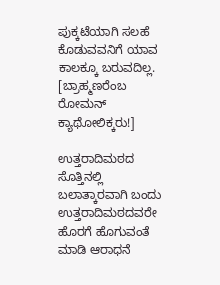ಪುಕ್ಕಟೆಯಾಗಿ ಸಲಹೆ ಕೊಡುವವನಿಗೆ ಯಾವ ಕಾಲಕ್ಕೂ ಬರುವದಿಲ್ಲ. [ಬ್ರಾಹ್ಮಣರೆಂಬ ರೋಮನ್ ಕ್ಯಾಥೋಲಿಕ್ಕರು!]

ಉತ್ತರಾದಿಮಠದ ಸೊತ್ತಿನಲ್ಲಿ ಬಲಾತ್ಕಾರವಾಗಿ ಬಂದು ಉತ್ತರಾದಿಮಠದವರೇ ಹೊರಗೆ ಹೊಗುವಂತೆ ಮಾಡಿ ಆರಾಧನೆ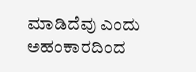ಮಾಡಿದೆವು ಎಂದು ಅಹಂಕಾರದಿಂದ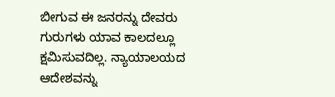ಬೀಗುವ ಈ ಜನರನ್ನು ದೇವರು ಗುರುಗಳು ಯಾವ ಕಾಲದಲ್ಲೂ ಕ್ಷಮಿಸುವದಿಲ್ಲ. ನ್ಯಾಯಾಲಯದ ಆದೇಶವನ್ನು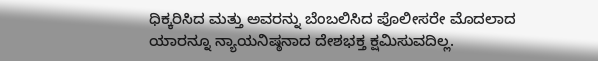ಧಿಕ್ಕರಿಸಿದ ಮತ್ತು ಅವರನ್ನು ಬೆಂಬಲಿಸಿದ ಪೊಲೀಸರೇ ಮೊದಲಾದ ಯಾರನ್ನೂ ನ್ಯಾಯನಿಷ್ಠನಾದ ದೇಶಭಕ್ತ ಕ್ಷಮಿಸುವದಿಲ್ಲ.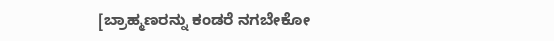[ಬ್ರಾಹ್ಮಣರನ್ನು ಕಂಡರೆ ನಗಬೇಕೋ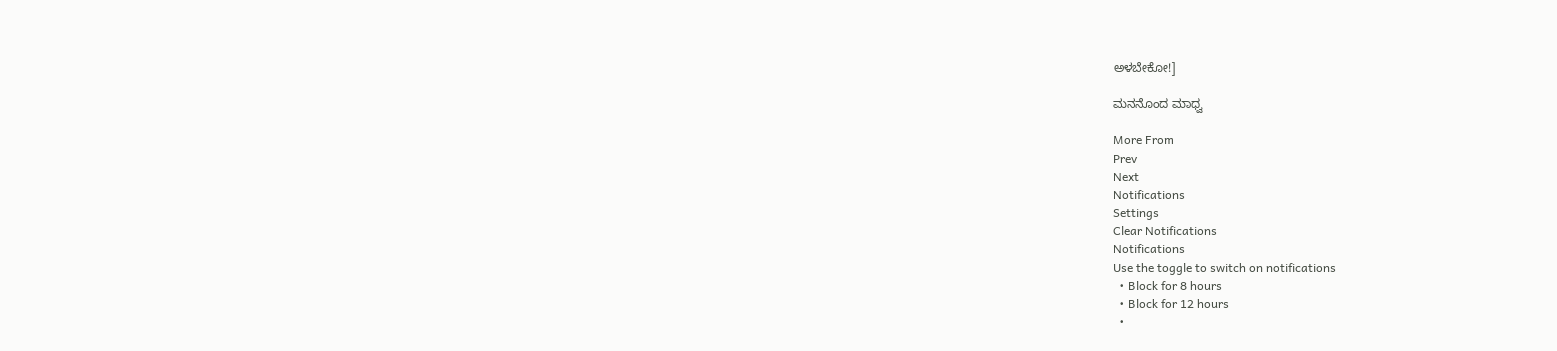ಅಳಬೇಕೋ!]

ಮನನೊಂದ ಮಾಧ್ವ

More From
Prev
Next
Notifications
Settings
Clear Notifications
Notifications
Use the toggle to switch on notifications
  • Block for 8 hours
  • Block for 12 hours
  •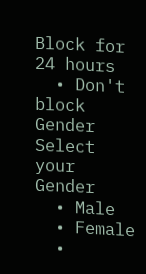Block for 24 hours
  • Don't block
Gender
Select your Gender
  • Male
  • Female
  •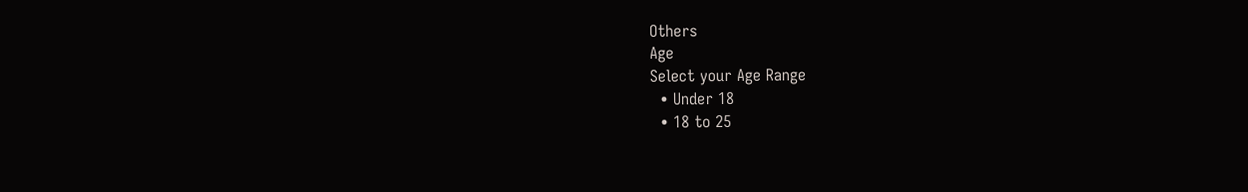Others
Age
Select your Age Range
  • Under 18
  • 18 to 25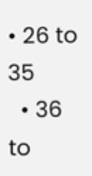• 26 to 35
  • 36 to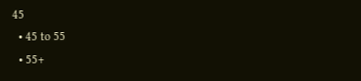45
  • 45 to 55
  • 55+